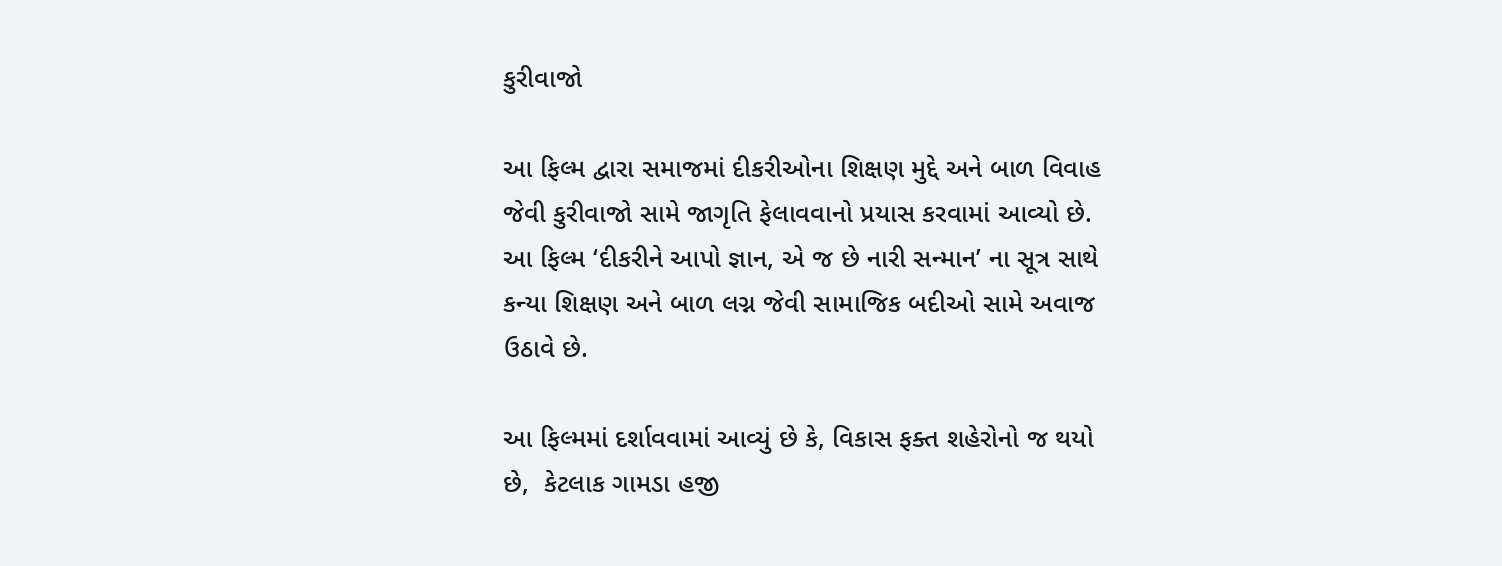કુરીવાજો

આ ફિલ્મ દ્વારા સમાજમાં દીકરીઓના શિક્ષણ મુદ્દે અને બાળ વિવાહ જેવી કુરીવાજો સામે જાગૃતિ ફેલાવવાનો પ્રયાસ કરવામાં આવ્યો છે. આ ફિલ્મ ‘દીકરીને આપો જ્ઞાન, એ જ છે નારી સન્માન’ ના સૂત્ર સાથે કન્યા શિક્ષણ અને બાળ લગ્ન જેવી સામાજિક બદીઓ સામે અવાજ ઉઠાવે છે.

આ ફિલ્મમાં દર્શાવવામાં આવ્યું છે કે, વિકાસ ફક્ત શહેરોનો જ થયો છે,  કેટલાક ગામડા હજી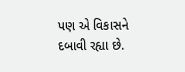પણ એ વિકાસને દબાવી રહ્યા છે.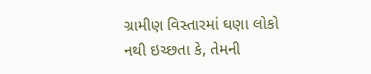ગ્રામીણ વિસ્તારમાં ઘણા લોકો નથી ઇચ્છતા કે, તેમની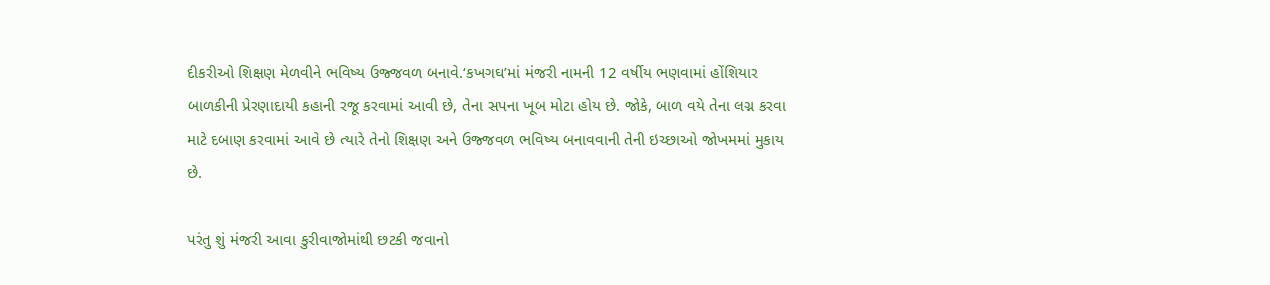દીકરીઓ શિક્ષણ મેળવીને ભવિષ્ય ઉજ્જવળ બનાવે.‘કખગઘ’માં મંજરી નામની 12 વર્ષીય ભણવામાં હોંશિયાર બાળકીની પ્રેરણાદાયી કહાની રજૂ કરવામાં આવી છે, તેના સપના ખૂબ મોટા હોય છે. જોકે, બાળ વયે તેના લગ્ન કરવા માટે દબાણ કરવામાં આવે છે ત્યારે તેનો શિક્ષણ અને ઉજ્જવળ ભવિષ્ય બનાવવાની તેની ઇચ્છાઓ જોખમમાં મુકાય છે.

પરંતુ શું મંજરી આવા કુરીવાજોમાંથી છટકી જવાનો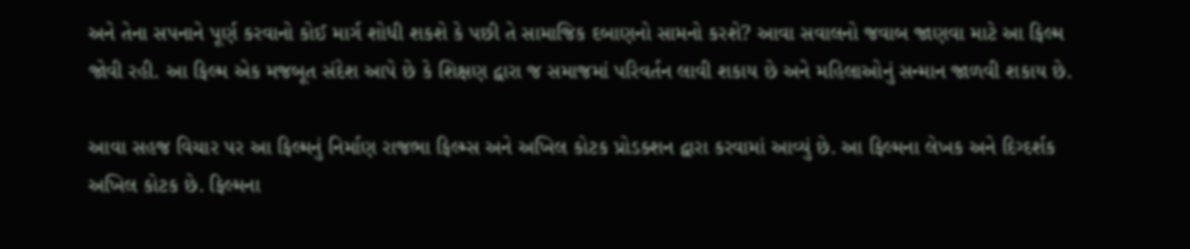અને તેના સપનાને પૂર્ણ કરવાનો કોઈ માર્ગ શોધી શકશે કે પછી તે સામાજિક દબાણનો સામનો કરશે? આવા સવાલનો જવાબ જાણવા માટે આ ફિલ્મ જોવી રહી. આ ફિલ્મ એક મજબૂત સંદેશ આપે છે કે શિક્ષણ દ્વારા જ સમાજમાં પરિવર્તન લાવી શકાય છે અને મહિલાઓનું સન્માન જાળવી શકાય છે.

આવા સહજ વિચાર પર આ ફિલ્મનું નિર્માણ રાજભા ફિલ્મ્સ અને અખિલ કોટક પ્રોડક્શન દ્વારા કરવામાં આવ્યું છે. આ ફિલ્મના લેખક અને દિગ્દર્શક અખિલ કોટક છે. ફિલ્મના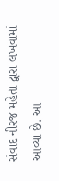સંવાદ નીરજ મહેતા દ્વારા લખવામાં આવ્યા છે. આ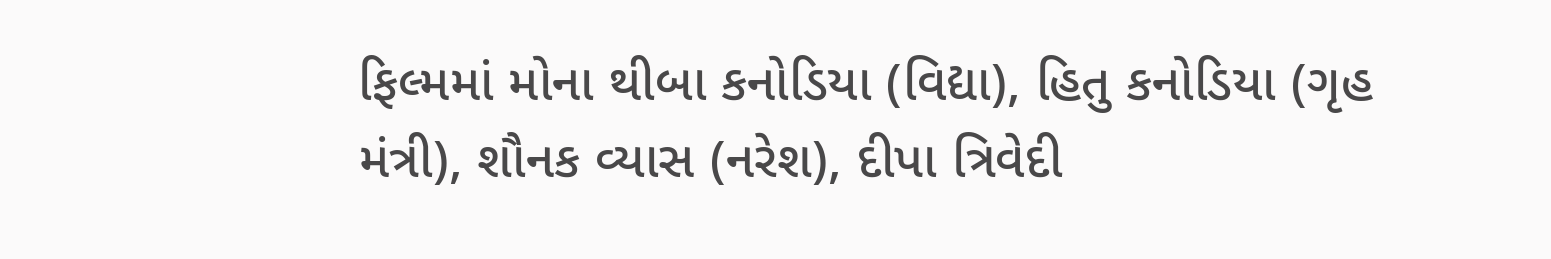ફિલ્મમાં મોના થીબા કનોડિયા (વિદ્યા), હિતુ કનોડિયા (ગૃહ મંત્રી), શૌનક વ્યાસ (નરેશ), દીપા ત્રિવેદી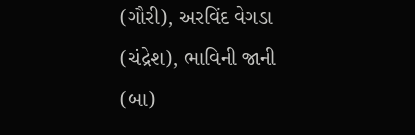(ગૌરી), અરવિંદ વેગડા (ચંદ્રેશ), ભાવિની જાની (બા)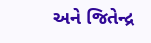અને જિતેન્દ્ર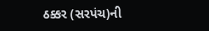ઠક્કર (સરપંચ)ની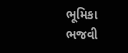ભૂમિકા ભજવી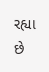રહ્યા છે